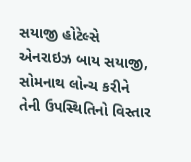સયાજી હોટેલ્સે એનરાઇઝ બાય સયાજી, સોમનાથ લોન્ચ કરીને તેની ઉપસ્થિતિનો વિસ્તાર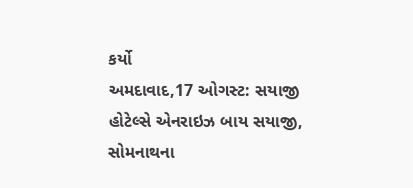કર્યો
અમદાવાદ,17 ઓગસ્ટ: સયાજી હોટેલ્સે એનરાઇઝ બાય સયાજી, સોમનાથના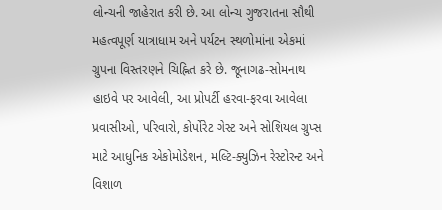લોન્ચની જાહેરાત કરી છે. આ લોન્ચ ગુજરાતના સૌથી મહત્વપૂર્ણ યાત્રાધામ અને પર્યટન સ્થળોમાંના એકમાં ગ્રુપના વિસ્તરણને ચિહ્નિત કરે છે. જૂનાગઢ-સોમનાથ હાઇવે પર આવેલી, આ પ્રોપર્ટી હરવા-ફરવા આવેલા પ્રવાસીઓ, પરિવારો, કોર્પોરેટ ગેસ્ટ અને સોશિયલ ગ્રુપ્સ માટે આધુનિક એકોમોડેશન, મલ્ટિ-ક્યુઝિન રેસ્ટોરન્ટ અને વિશાળ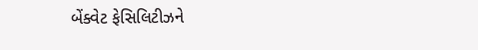બેંક્વેટ ફેસિલિટીઝને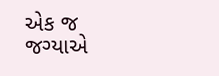એક જ જગ્યાએ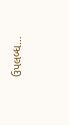ઉપલબ્ધ…